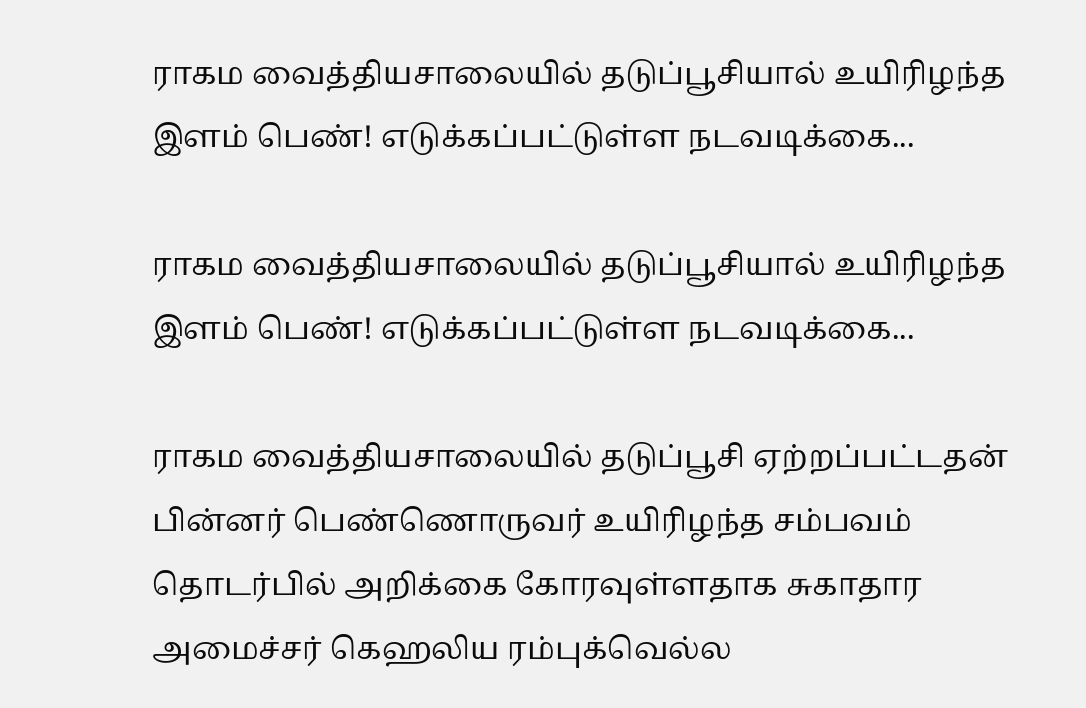ராகம வைத்தியசாலையில் தடுப்பூசியால் உயிரிழந்த இளம் பெண்! எடுக்கப்பட்டுள்ள நடவடிக்கை...

ராகம வைத்தியசாலையில் தடுப்பூசியால் உயிரிழந்த இளம் பெண்! எடுக்கப்பட்டுள்ள நடவடிக்கை...

ராகம வைத்தியசாலையில் தடுப்பூசி ஏற்றப்பட்டதன் பின்னர் பெண்ணொருவர் உயிரிழந்த சம்பவம் தொடர்பில் அறிக்கை கோரவுள்ளதாக சுகாதார அமைச்சர் கெஹலிய ரம்புக்வெல்ல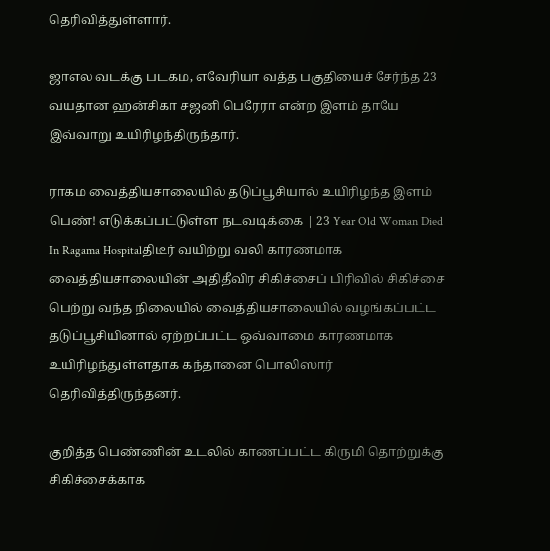தெரிவித்துள்ளார்.

ஜாஎல வடக்கு படகம, எவேரியா வத்த பகுதியைச் சேர்ந்த 23 வயதான ஹன்சிகா சஜனி பெரேரா என்ற இளம் தாயே இவ்வாறு உயிரிழந்திருந்தார்.

ராகம வைத்தியசாலையில் தடுப்பூசியால் உயிரிழந்த இளம் பெண்! எடுக்கப்பட்டுள்ள நடவடிக்கை | 23 Year Old Woman Died In Ragama Hospitalதிடீர் வயிற்று வலி காரணமாக வைத்தியசாலையின் அதிதீவிர சிகிச்சைப் பிரிவில் சிகிச்சை பெற்று வந்த நிலையில் வைத்தியசாலையில் வழங்கப்பட்ட தடுப்பூசியினால் ஏற்றப்பட்ட ஒவ்வாமை காரணமாக உயிரிழந்துள்ளதாக கந்தானை பொலிஸார் தெரிவித்திருந்தனர்.

குறித்த பெண்ணின் உடலில் காணப்பட்ட கிருமி தொற்றுக்கு சிகிச்சைக்காக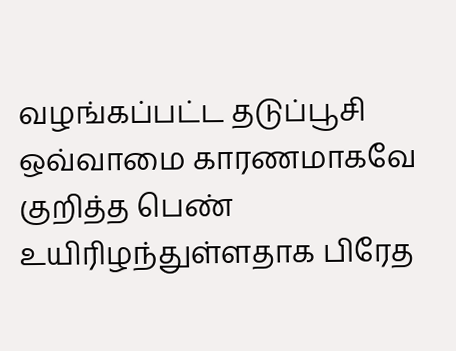வழங்கப்பட்ட தடுப்பூசி ஒவ்வாமை காரணமாகவே குறித்த பெண் உயிரிழந்துள்ளதாக பிரேத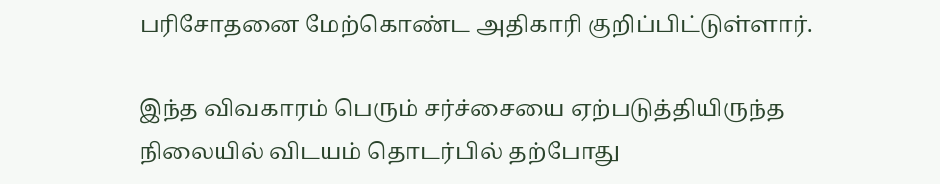பரிசோதனை மேற்கொண்ட அதிகாரி குறிப்பிட்டுள்ளார்.

இந்த விவகாரம் பெரும் சர்ச்சையை ஏற்படுத்தியிருந்த நிலையில் விடயம் தொடர்பில் தற்போது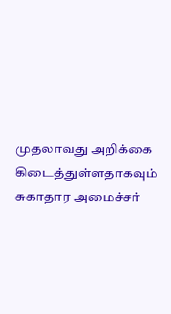முதலாவது அறிக்கை கிடைத்துள்ளதாகவும் சுகாதார அமைச்சர்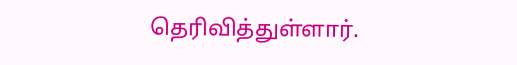தெரிவித்துள்ளார்.